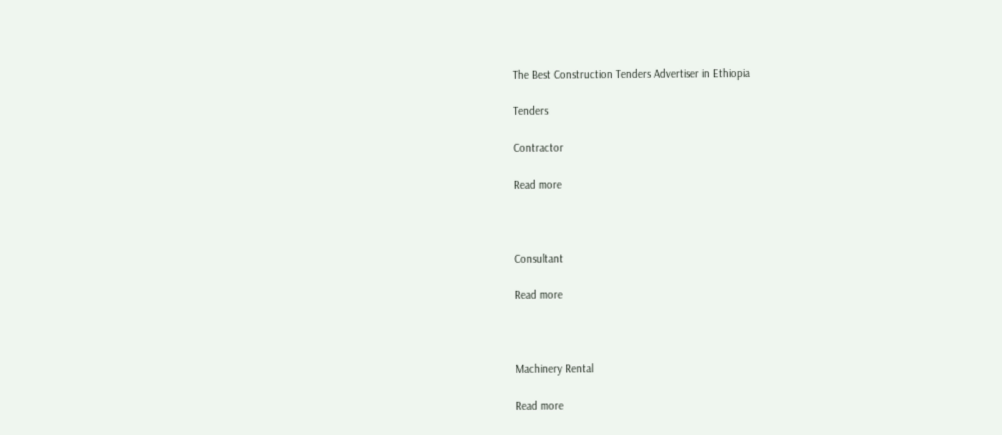The Best Construction Tenders Advertiser in Ethiopia

Tenders

Contractor

Read more



Consultant

Read more



Machinery Rental

Read more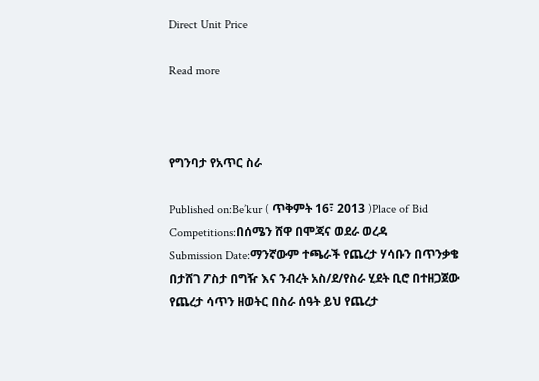Direct Unit Price

Read more



የግንባታ የአጥር ስራ

Published on:Be’kur ( ጥቅምት 16፣ 2013 )Place of Bid Competitions:በሰሜን ሸዋ በሞጃና ወደራ ወረዳ
Submission Date:ማንኛውም ተጫራች የጨረታ ሃሳቡን በጥንቃቄ በታሸገ ፖስታ በግዥ እና ንብረት አስ/ደ/የስራ ሂደት ቢሮ በተዘጋጀው የጨረታ ሳጥን ዘወትር በስራ ሰዓት ይህ የጨረታ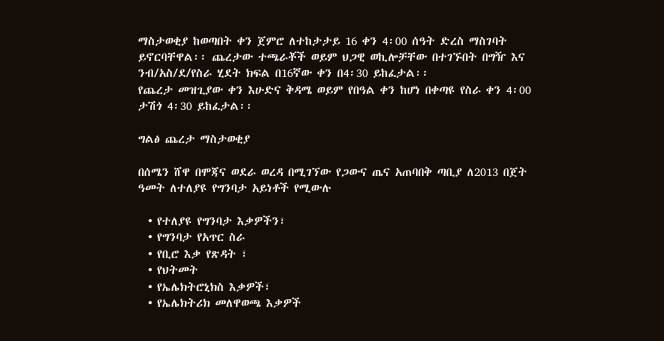ማስታወቂያ ከወጣበት ቀን ጀምሮ ለተከታታይ 16 ቀን 4፡00 ሰዓት ድረስ ማስገባት ይኖርባቸዋል፡፡ ጨረታው ተጫራቾች ወይም ህጋዊ ወኪሎቻቸው በተገኙበት በግዥ እና ንብ/አስ/ደ/የስራ ሂደት ክፍል በ16ኛው ቀን በ4፡30 ይከፈታል፡፡
የጨረታ መዝጊያው ቀን እሁድና ቅዳሜ ወይም የበዓል ቀን ከሆነ በቀጣዩ የስራ ቀን 4፡00 ታሽጎ 4፡30 ይከፈታል፡፡

ግልፅ ጨረታ ማስታወቂያ

በሰሜን ሸዋ በሞጃና ወደራ ወረዳ በሚገኘው የጋውና ጤና አጠባበቅ ጣቢያ ለ2013 በጀት ዓመት ለተለያዩ የግንባታ አይነቶች የሚውሉ

  • የተለያዩ የግንባታ እቃዎችን፣
  • የግንባታ የአጥር ስራ
  • የቢሮ እቃ የጽዳት ፣
  • የህትመት
  • የኤሌክትሮኒክስ እቃዎች፣
  • የኤሌክትሪክ መለዋወጫ እቃዎች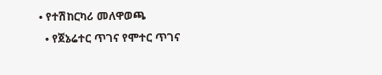• የተሽከርካሪ መለዋወጫ
  • የጀኔሬተር ጥገና የሞተር ጥገና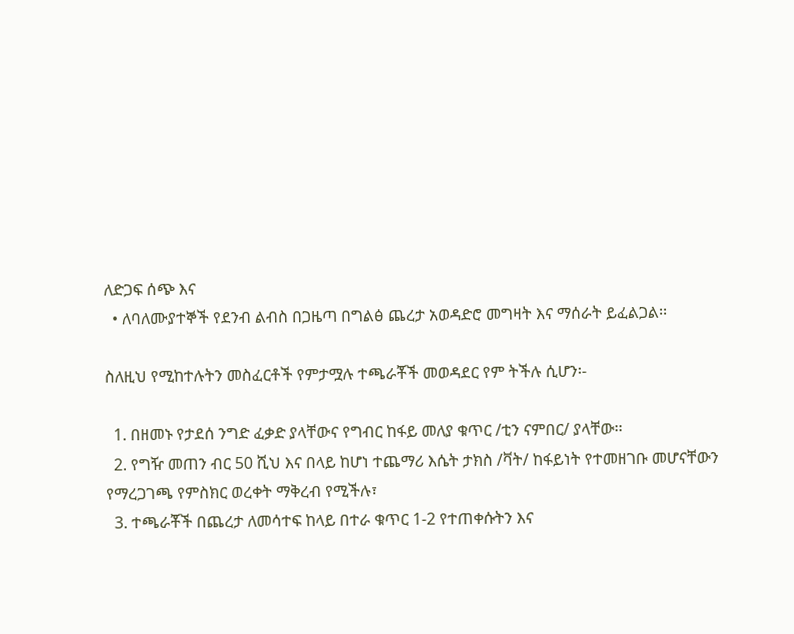ለድጋፍ ሰጭ እና
  • ለባለሙያተኞች የደንብ ልብስ በጋዜጣ በግልፅ ጨረታ አወዳድሮ መግዛት እና ማሰራት ይፈልጋል፡፡

ስለዚህ የሚከተሉትን መስፈርቶች የምታሟሉ ተጫራቾች መወዳደር የም ትችሉ ሲሆን፡-

  1. በዘመኑ የታደሰ ንግድ ፈቃድ ያላቸውና የግብር ከፋይ መለያ ቁጥር /ቲን ናምበር/ ያላቸው፡፡
  2. የግዥ መጠን ብር 50 ሺህ እና በላይ ከሆነ ተጨማሪ እሴት ታክስ /ቫት/ ከፋይነት የተመዘገቡ መሆናቸውን የማረጋገጫ የምስክር ወረቀት ማቅረብ የሚችሉ፣
  3. ተጫራቾች በጨረታ ለመሳተፍ ከላይ በተራ ቁጥር 1-2 የተጠቀሱትን እና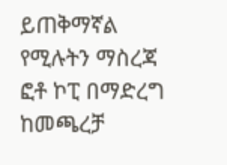ይጠቅማኛል የሚሉትን ማስረጃ ፎቶ ኮፒ በማድረግ ከመጫረቻ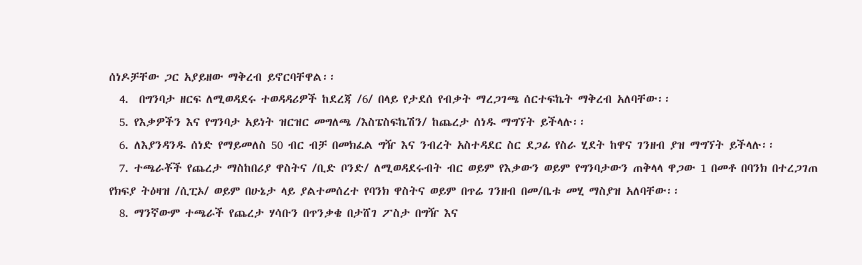ሰነዶቻቸው ጋር አያይዘው ማቅረብ ይኖርባቸዋል፡፡
  4.  በግንባታ ዘርፍ ለሚወዳደሩ ተወዳዳሪዎች ከደረጃ /6/ በላይ የታደሰ የብቃት ማረጋገጫ ሰርተፍኬት ማቅረብ አለባቸው፡፡
  5. የእቃዎችን እና የግንባታ አይነት ዝርዝር መግለጫ /እስፔስፍኬሽን/ ከጨረታ ሰነዱ ማግኘት ይችላሉ፡፡
  6. ለእያንዳንዱ ሰነድ የማይመለስ 50 ብር ብቻ በመክፈል ግዥ እና ንብረት አስተዳደር ስር ደጋፊ የስራ ሂደት ከዋና ገንዘብ ያዝ ማግኘት ይችላሉ፡፡
  7. ተጫራቾች የጨረታ ማስከበሪያ ዋስትና /ቢድ ቦንድ/ ለሚወዳደሩብት ብር ወይም የእቃውን ወይም የግንባታውን ጠቅላላ ዋጋው 1 በመቶ በባንክ በተረጋገጠ የክፍያ ትዕዛዝ /ሲፒኦ/ ወይም በሁኔታ ላይ ያልተመሰረተ የባንክ ዋስትና ወይም በጥሬ ገንዘብ በመ/ቤቱ መሂ ማስያዝ አለባቸው፡፡
  8. ማንኛውም ተጫራች የጨረታ ሃሳቡን በጥንቃቄ በታሸገ ፖስታ በግዥ እና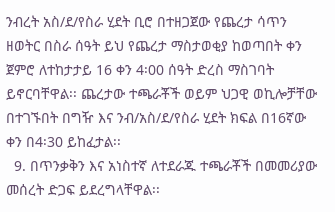ንብረት አስ/ደ/የስራ ሂደት ቢሮ በተዘጋጀው የጨረታ ሳጥን ዘወትር በስራ ሰዓት ይህ የጨረታ ማስታወቂያ ከወጣበት ቀን ጀምሮ ለተከታታይ 16 ቀን 4፡00 ሰዓት ድረስ ማስገባት ይኖርባቸዋል፡፡ ጨረታው ተጫራቾች ወይም ህጋዊ ወኪሎቻቸው በተገኙበት በግዥ እና ንብ/አስ/ደ/የስራ ሂደት ክፍል በ16ኛው ቀን በ4፡30 ይከፈታል፡፡
  9. በጥንቃቅን እና አነስተኛ ለተደራጁ ተጫራቾች በመመሪያው መሰረት ድጋፍ ይደረግላቸዋል፡፡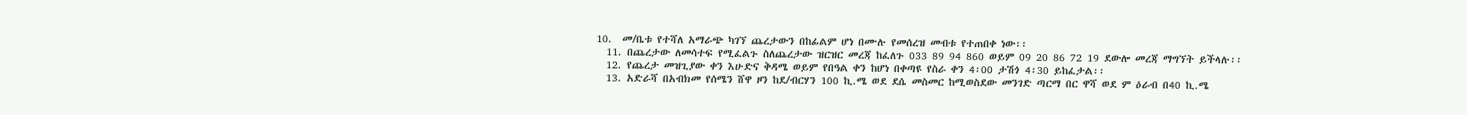10.  መ/ቤቱ የተሻለ አማራጭ ካገኘ ጨረታውን በከፊልም ሆነ በሙሉ የመሰረዝ መብቱ የተጠበቀ ነው፡፡
  11. በጨረታው ለመሳተፍ የሚፈልጉ ስለጨረታው ዝርዝር መረጃ ከፈለጉ 033 89 94 860 ወይም 09 20 86 72 19 ደውሎ መረጃ ማግኘት ይችላሉ፡፡
  12. የጨረታ መዝጊያው ቀን እሁድና ቅዳሜ ወይም የበዓል ቀን ከሆነ በቀጣዩ የስራ ቀን 4፡00 ታሽጎ 4፡30 ይከፈታል፡፡
  13. አድራሻ በአብክመ የሰሜን ሸዋ ዞን ከደ/ብርሃን 100 ኪ.ሜ ወደ ደሴ መስመር ከሚወስደው መንገድ ጣርማ በር ዋሻ ወደ ም ዕራብ በ40 ኪ.ሜ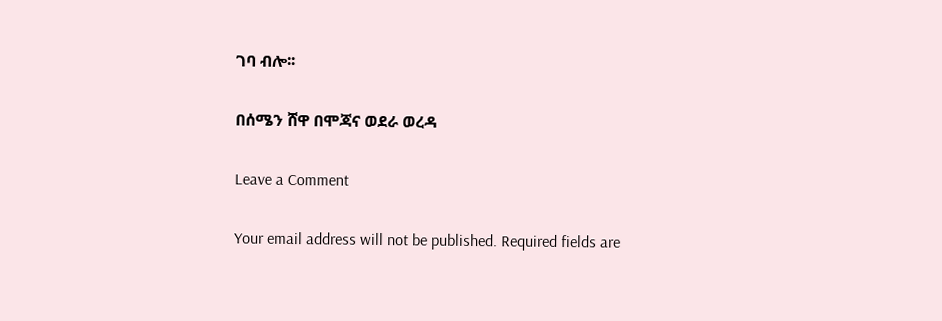ገባ ብሎ፡፡

በሰሜን ሸዋ በሞጃና ወደራ ወረዳ

Leave a Comment

Your email address will not be published. Required fields are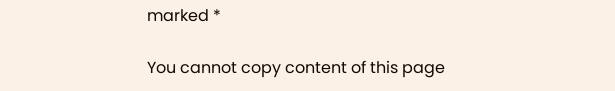marked *

You cannot copy content of this page